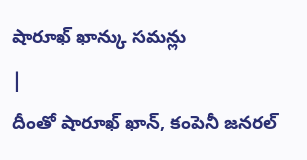షారూఖ్ ఖాన్కు సమన్లు
|
దీంతో షారూఖ్ ఖాన్, కంపెనీ జనరల్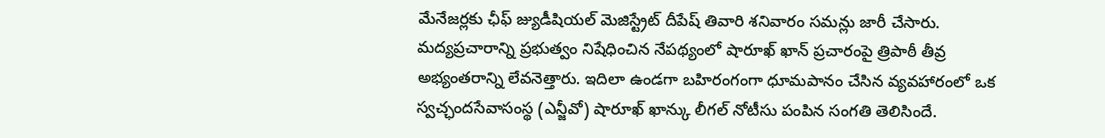మేనేజర్లకు ఛీఫ్ జ్యుడీషియల్ మెజిస్ట్రేట్ దీపేష్ తివారి శనివారం సమన్లు జారీ చేసారు. మద్యప్రచారాన్ని ప్రభుత్వం నిషేధించిన నేపథ్యంలో షారూఖ్ ఖాన్ ప్రచారంపై త్రిపాఠీ తీవ్ర అభ్యంతరాన్ని లేవనెత్తారు. ఇదిలా ఉండగా బహిరంగంగా ధూమపానం చేసిన వ్యవహారంలో ఒక స్వచ్ఛందసేవాసంస్థ (ఎన్జీవో) షారూఖ్ ఖాన్కు లీగల్ నోటీసు పంపిన సంగతి తెలిసిందే.